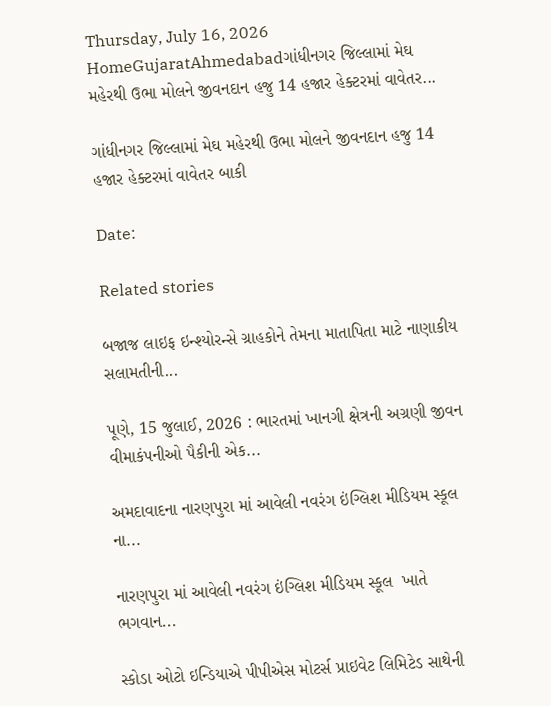Thursday, July 16, 2026
HomeGujaratAhmedabadગાંધીનગર જિલ્લામાં મેઘ મહેરથી ઉભા મોલને જીવનદાન હજુ 14 હજાર હેક્ટરમાં વાવેતર...

ગાંધીનગર જિલ્લામાં મેઘ મહેરથી ઉભા મોલને જીવનદાન હજુ 14 હજાર હેક્ટરમાં વાવેતર બાકી

Date:

Related stories

બજાજ લાઇફ ઇન્શ્યોરન્સે ગ્રાહકોને તેમના માતાપિતા માટે નાણાકીય સલામતીની...

પૂણે, 15 જુલાઈ, 2026 : ભારતમાં ખાનગી ક્ષેત્રની અગ્રણી જીવન વીમાકંપનીઓ પૈકીની એક...

અમદાવાદના નારણપુરા માં આવેલી નવરંગ ઇંગ્લિશ મીડિયમ સ્કૂલ  ના...

નારણપુરા માં આવેલી નવરંગ ઇંગ્લિશ મીડિયમ સ્કૂલ  ખાતે ભગવાન...

સ્કોડા ઓટો ઇન્ડિયાએ પીપીએસ મોટર્સ પ્રાઇવેટ લિમિટેડ સાથેની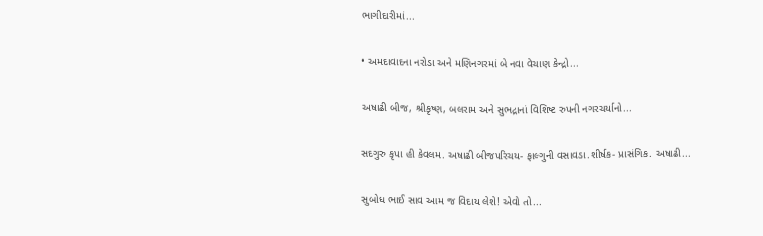ભાગીદારીમાં...

• અમદાવાદના નરોડા અને મણિનગરમાં બે નવા વેચાણ કેન્દ્રો...

અષાઢી બીજ, શ્રીકૃષ્ણ, બલરામ અને સુભદ્રાનાં વિશિષ્ટ રુપની નગરચર્યાનો...

સદગુરુ કૃપા હી કેવલમ. અષાઢી બીજપરિચય- ફાલ્ગુની વસાવડા.શીર્ષક- પ્રાસંગિક. અષાઢી...

સુબોધ ભાઈ સાવ આમ જ વિદાય લેશે! એવો તો...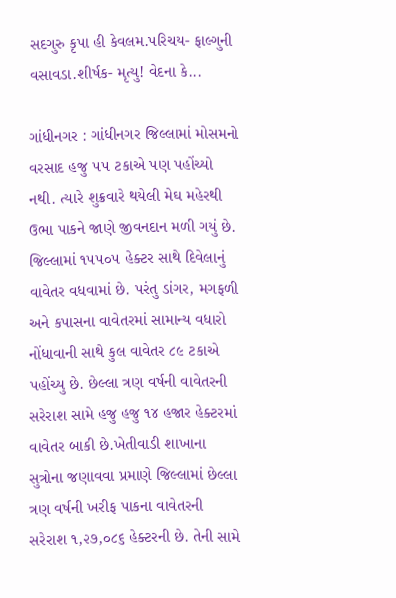સદગુરુ કૃપા હી કેવલમ.પરિચય- ફાલ્ગુની વસાવડા.શીર્ષક- મૃત્યુ! વેદના કે...

ગાંધીનગર : ગાંધીનગર જિલ્લામાં મોસમનો વરસાદ હજુ ૫૫ ટકાએ પણ પહોંચ્યો નથી. ત્યારે શુક્રવારે થયેલી મેઘ મહેરથી ઉભા પાકને જાણે જીવનદાન મળી ગયું છે. જિલ્લામાં ૧૫૫૦૫ હેક્ટર સાથે દિવેલાનું વાવેતર વધવામાં છે. પરંતુ ડાંગર, મગફળી અને કપાસના વાવેતરમાં સામાન્ય વધારો નોંધાવાની સાથે કુલ વાવેતર ૮૯ ટકાએ પહોંચ્યુ છે. છેલ્લા ત્રણ વર્ષની વાવેતરની સરેરાશ સામે હજુ હજુ ૧૪ હજાર હેક્ટરમાં વાવેતર બાકી છે.ખેતીવાડી શાખાના સુત્રોના જણાવવા પ્રમાણે જિલ્લામાં છેલ્લા ત્રણ વર્ષની ખરીફ પાકના વાવેતરની સરેરાશ ૧,૨૭,૦૮૬ હેક્ટરની છે. તેની સામે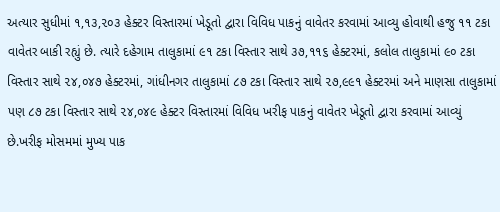અત્યાર સુધીમાં ૧,૧૩,૨૦૩ હેક્ટર વિસ્તારમાં ખેડૂતો દ્વારા વિવિધ પાકનું વાવેતર કરવામાં આવ્યુ હોવાથી હજુ ૧૧ ટકા વાવેતર બાકી રહ્યું છે. ત્યારે દહેગામ તાલુકામાં ૯૧ ટકા વિસ્તાર સાથે ૩૭,૧૧૬ હેક્ટરમાં, કલોલ તાલુકામાં ૯૦ ટકા વિસ્તાર સાથે ૨૪,૦૪૭ હેક્ટરમાં, ગાંધીનગર તાલુકામાં ૮૭ ટકા વિસ્તાર સાથે ૨૭,૯૯૧ હેક્ટરમાં અને માણસા તાલુકામાં પણ ૮૭ ટકા વિસ્તાર સાથે ૨૪,૦૪૯ હેક્ટર વિસ્તારમાં વિવિધ ખરીફ પાકનું વાવેતર ખેડૂતો દ્વારા કરવામાં આવ્યું છે.ખરીફ મોસમમાં મુખ્ય પાક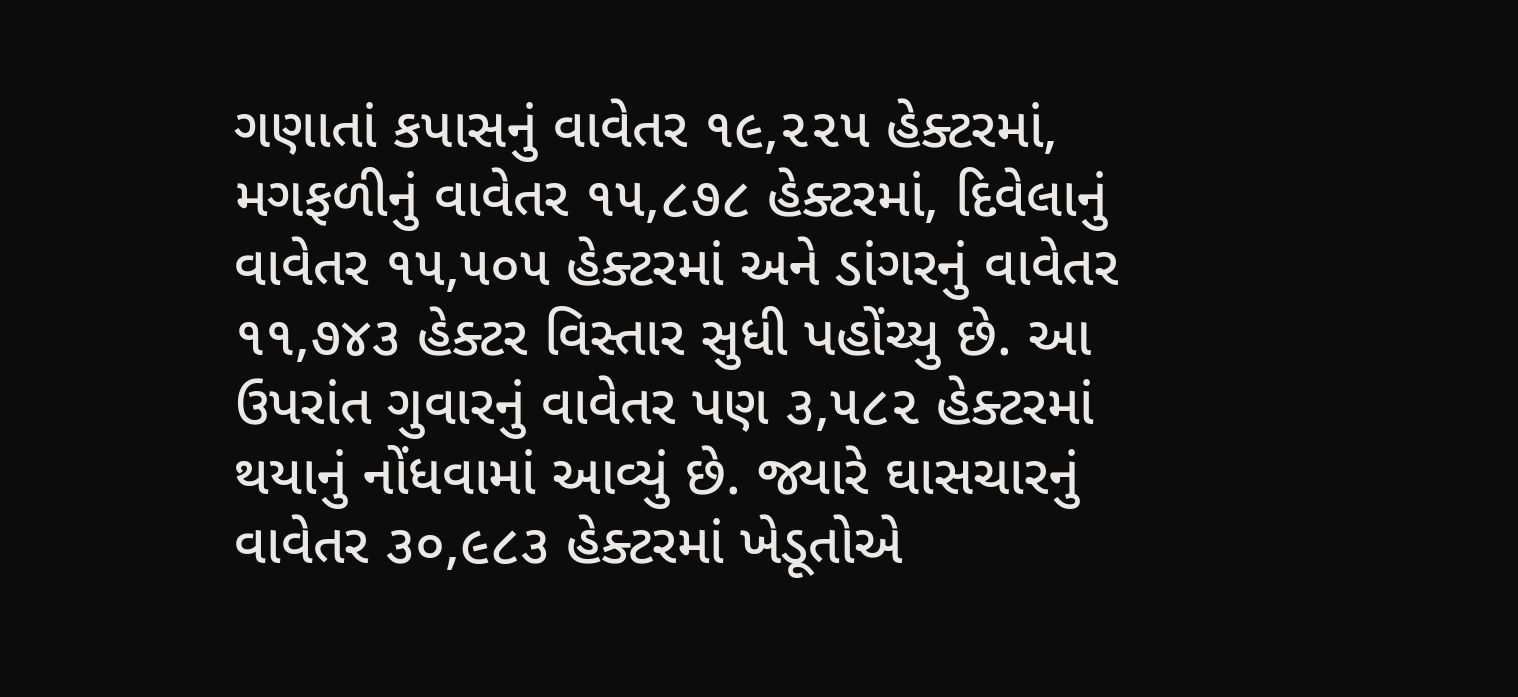ગણાતાં કપાસનું વાવેતર ૧૯,૨૨૫ હેક્ટરમાં, મગફળીનું વાવેતર ૧૫,૮૭૮ હેક્ટરમાં, દિવેલાનું વાવેતર ૧૫,૫૦૫ હેક્ટરમાં અને ડાંગરનું વાવેતર ૧૧,૭૪૩ હેક્ટર વિસ્તાર સુધી પહોંચ્યુ છે. આ ઉપરાંત ગુવારનું વાવેતર પણ ૩,૫૮૨ હેક્ટરમાં થયાનું નોંધવામાં આવ્યું છે. જ્યારે ઘાસચારનું વાવેતર ૩૦,૯૮૩ હેક્ટરમાં ખેડૂતોએ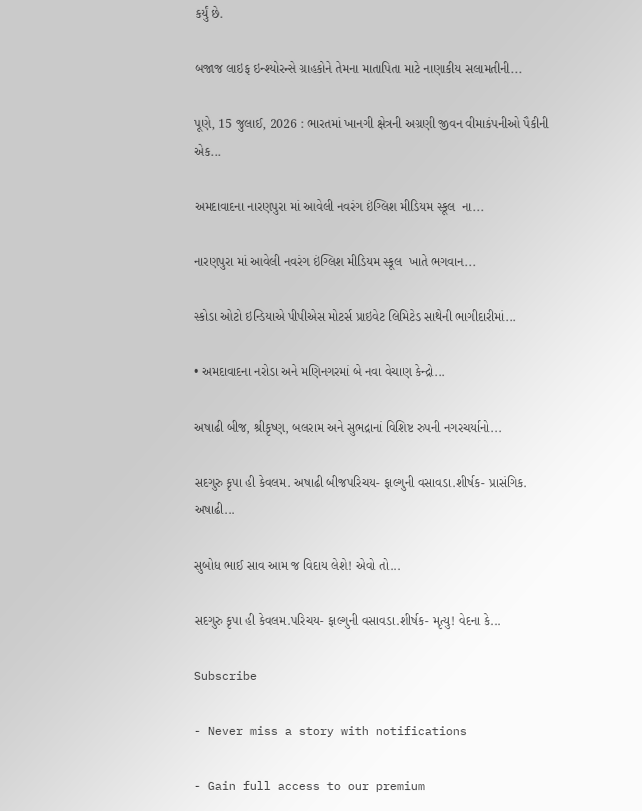કર્યું છે.

બજાજ લાઇફ ઇન્શ્યોરન્સે ગ્રાહકોને તેમના માતાપિતા માટે નાણાકીય સલામતીની...

પૂણે, 15 જુલાઈ, 2026 : ભારતમાં ખાનગી ક્ષેત્રની અગ્રણી જીવન વીમાકંપનીઓ પૈકીની એક...

અમદાવાદના નારણપુરા માં આવેલી નવરંગ ઇંગ્લિશ મીડિયમ સ્કૂલ  ના...

નારણપુરા માં આવેલી નવરંગ ઇંગ્લિશ મીડિયમ સ્કૂલ  ખાતે ભગવાન...

સ્કોડા ઓટો ઇન્ડિયાએ પીપીએસ મોટર્સ પ્રાઇવેટ લિમિટેડ સાથેની ભાગીદારીમાં...

• અમદાવાદના નરોડા અને મણિનગરમાં બે નવા વેચાણ કેન્દ્રો...

અષાઢી બીજ, શ્રીકૃષ્ણ, બલરામ અને સુભદ્રાનાં વિશિષ્ટ રુપની નગરચર્યાનો...

સદગુરુ કૃપા હી કેવલમ. અષાઢી બીજપરિચય- ફાલ્ગુની વસાવડા.શીર્ષક- પ્રાસંગિક. અષાઢી...

સુબોધ ભાઈ સાવ આમ જ વિદાય લેશે! એવો તો...

સદગુરુ કૃપા હી કેવલમ.પરિચય- ફાલ્ગુની વસાવડા.શીર્ષક- મૃત્યુ! વેદના કે...

Subscribe

- Never miss a story with notifications

- Gain full access to our premium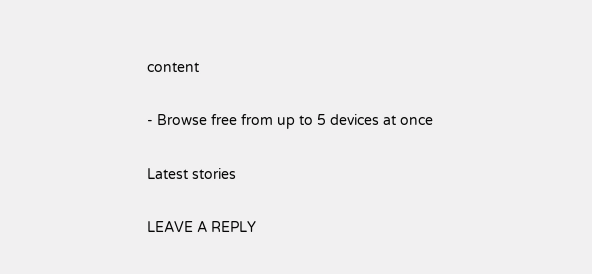content

- Browse free from up to 5 devices at once

Latest stories

LEAVE A REPLY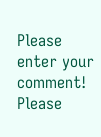Please enter your comment!
Please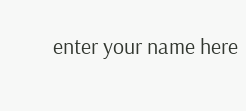enter your name here